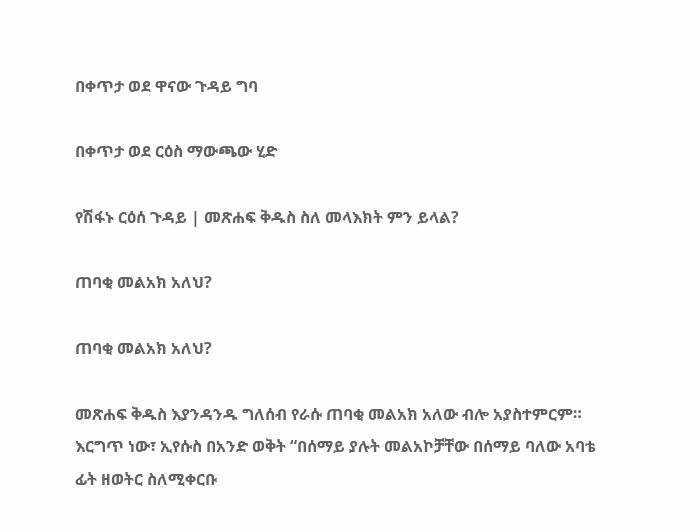በቀጥታ ወደ ዋናው ጉዳይ ግባ

በቀጥታ ወደ ርዕስ ማውጫው ሂድ

የሽፋኑ ርዕሰ ጉዳይ | መጽሐፍ ቅዱስ ስለ መላእክት ምን ይላል?

ጠባቂ መልአክ አለህ?

ጠባቂ መልአክ አለህ?

መጽሐፍ ቅዱስ እያንዳንዱ ግለሰብ የራሱ ጠባቂ መልአክ አለው ብሎ አያስተምርም። እርግጥ ነው፣ ኢየሱስ በአንድ ወቅት “በሰማይ ያሉት መልአኮቻቸው በሰማይ ባለው አባቴ ፊት ዘወትር ስለሚቀርቡ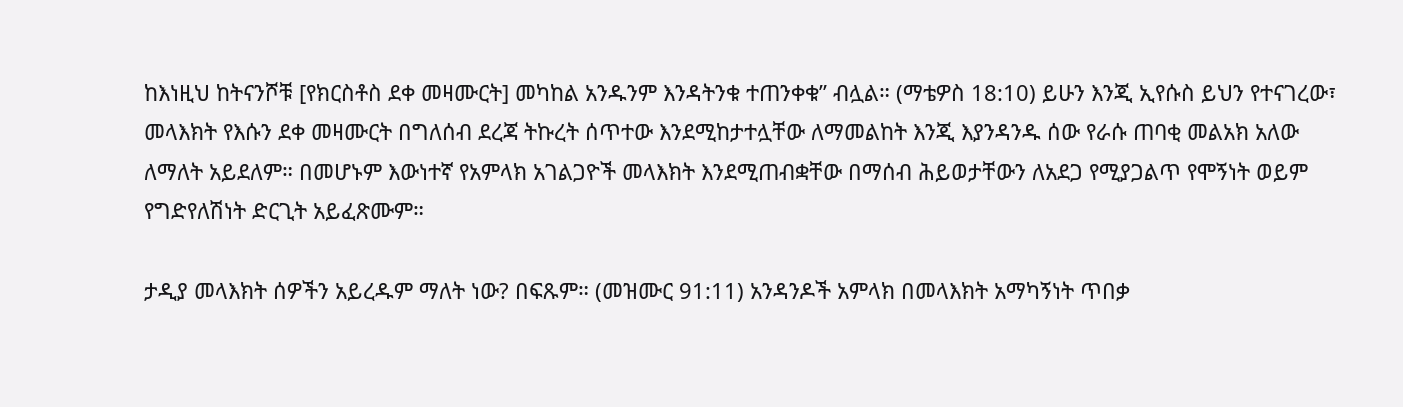ከእነዚህ ከትናንሾቹ [የክርስቶስ ደቀ መዛሙርት] መካከል አንዱንም እንዳትንቁ ተጠንቀቁ” ብሏል። (ማቴዎስ 18:10) ይሁን እንጂ ኢየሱስ ይህን የተናገረው፣ መላእክት የእሱን ደቀ መዛሙርት በግለሰብ ደረጃ ትኩረት ሰጥተው እንደሚከታተሏቸው ለማመልከት እንጂ እያንዳንዱ ሰው የራሱ ጠባቂ መልአክ አለው ለማለት አይደለም። በመሆኑም እውነተኛ የአምላክ አገልጋዮች መላእክት እንደሚጠብቋቸው በማሰብ ሕይወታቸውን ለአደጋ የሚያጋልጥ የሞኝነት ወይም የግድየለሽነት ድርጊት አይፈጽሙም።

ታዲያ መላእክት ሰዎችን አይረዱም ማለት ነው? በፍጹም። (መዝሙር 91:11) አንዳንዶች አምላክ በመላእክት አማካኝነት ጥበቃ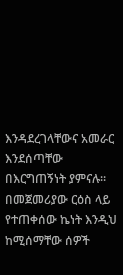እንዳደረገላቸውና አመራር እንደሰጣቸው በእርግጠኝነት ያምናሉ። በመጀመሪያው ርዕስ ላይ የተጠቀሰው ኬነት እንዲህ ከሚሰማቸው ሰዎች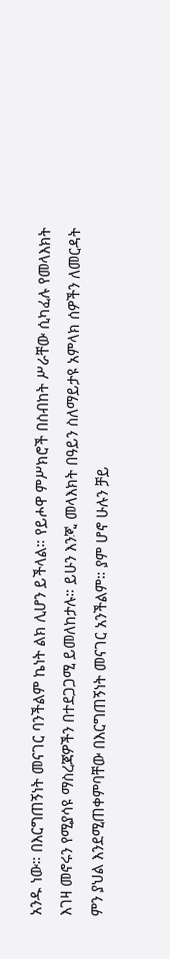አንዱ ነው። በእርግጠኝነት መናገር ባንችልም ኬነት ልክ ሊሆን ይችላል። የይሖዋ ምሥክሮች በስብከት ሥራቸው ሲካፈሉ የመላእክት እገዛ መኖሩን የሚያሳዩ ማስረጃዎችን በተደጋጋሚ ይመለከታሉ። ይሁን እንጂ መላእክት በዓይን ስለማይታዩ አምላክ ሰዎችን ለመርዳት ምን ያህል እንደሚጠቀምባቸው በእርግጠኝነት መናገር አንችልም። ያም ሆኖ ሁሉን ቻይ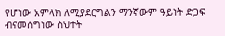የሆነው አምላክ ለሚያደርግልን ማንኛውም ዓይነት ድጋፍ ብናመሰግነው ስህተት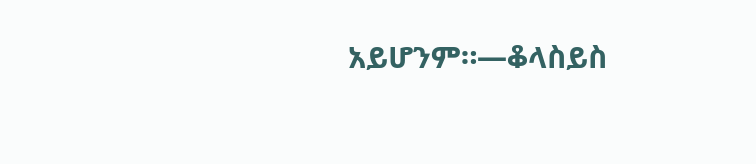አይሆንም።—ቆላስይስ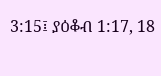3:15፤ ያዕቆብ 1:17, 18